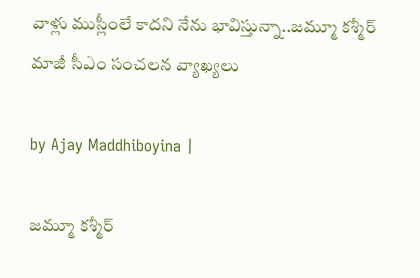వాళ్లు ముస్లీంలే కాద‌ని నేను భావిస్తున్నా..జ‌మ్మూ క‌శ్మీర్ మాజీ సీఎం సంచ‌ల‌న వ్యాఖ్య‌లు

by Ajay Maddhiboyina |

జ‌మ్మూ క‌శ్మీర్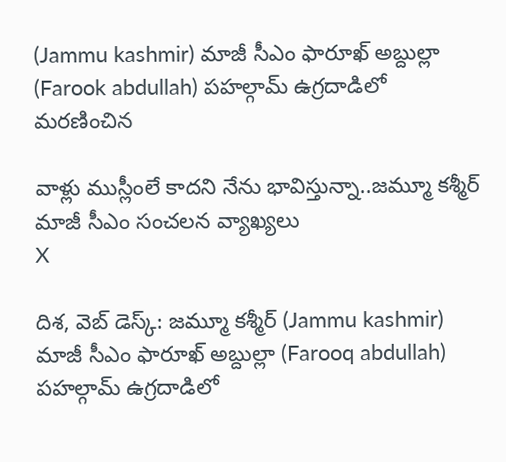(Jammu kashmir) మాజీ సీఎం ఫారూఖ్ అబ్దుల్లా (Farook abdullah) ప‌హ‌ల్గామ్ ఉగ్ర‌దాడిలో మ‌ర‌ణించిన

వాళ్లు ముస్లీంలే కాద‌ని నేను భావిస్తున్నా..జ‌మ్మూ క‌శ్మీర్ మాజీ సీఎం సంచ‌ల‌న వ్యాఖ్య‌లు
X

దిశ, వెబ్ డెస్క్: జ‌మ్మూ క‌శ్మీర్ (Jammu kashmir) మాజీ సీఎం ఫారూఖ్ అబ్దుల్లా (Farooq abdullah) ప‌హ‌ల్గామ్ ఉగ్ర‌దాడిలో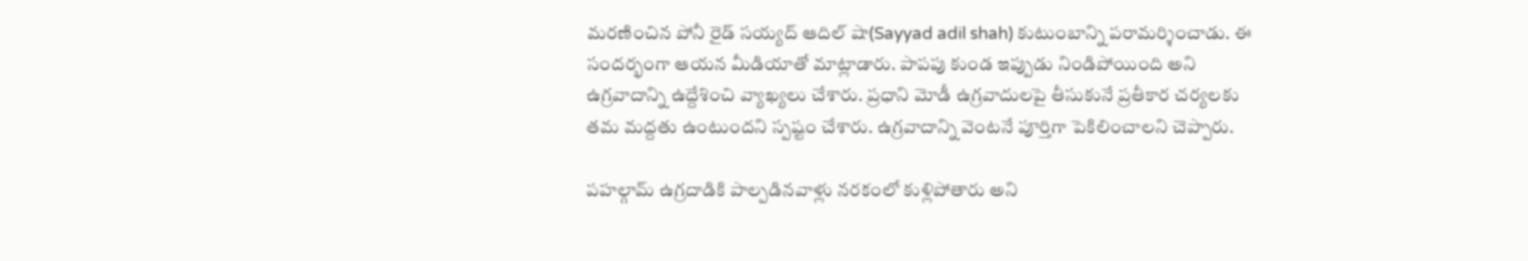మ‌ర‌ణించిన పోనీ రైడ్ స‌య్య‌ద్ ఆదిల్ షా(Sayyad adil shah) కుటుంబాన్ని ప‌రామ‌ర్శించాడు. ఈ సంద‌ర్భంగా ఆయ‌న మీడియాతో మాట్లాడారు. పాప‌పు కుండ ఇప్పుడు నిండిపోయింది అని ఉగ్ర‌వాదాన్ని ఉద్దేశించి వ్యాఖ్య‌లు చేశారు. ప్ర‌ధాని మోడీ ఉగ్ర‌వాదుల‌పై తీసుకునే ప్ర‌తీకార చ‌ర్య‌ల‌కు తమ మ‌ద్ద‌తు ఉంటుంద‌ని స్ప‌ష్టం చేశారు. ఉగ్రవాదాన్ని వెంటనే పూర్తిగా పెకిలించాలని చెప్పారు.

పహల్గామ్ ఉగ్రదాడికి పాల్పడినవాళ్లు నరకంలో కుళ్లిపోతారు అని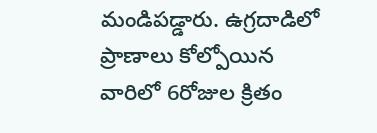మండిపడ్డారు. ఉగ్రదాడిలో ప్రాణాలు కోల్పోయిన వారిలో 6రోజుల క్రితం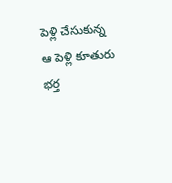పెళ్లి చేసుకున్న ఆ పెళ్లి కూతురు భర్త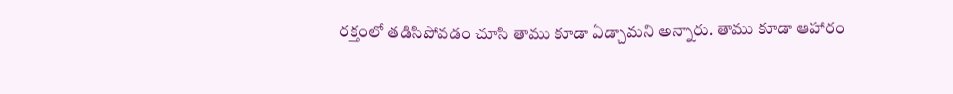రక్తంలో తడిసిపోవడం చూసి తాము కూడా ఏడ్చామని అన్నారు. తాము కూడా ఆహారం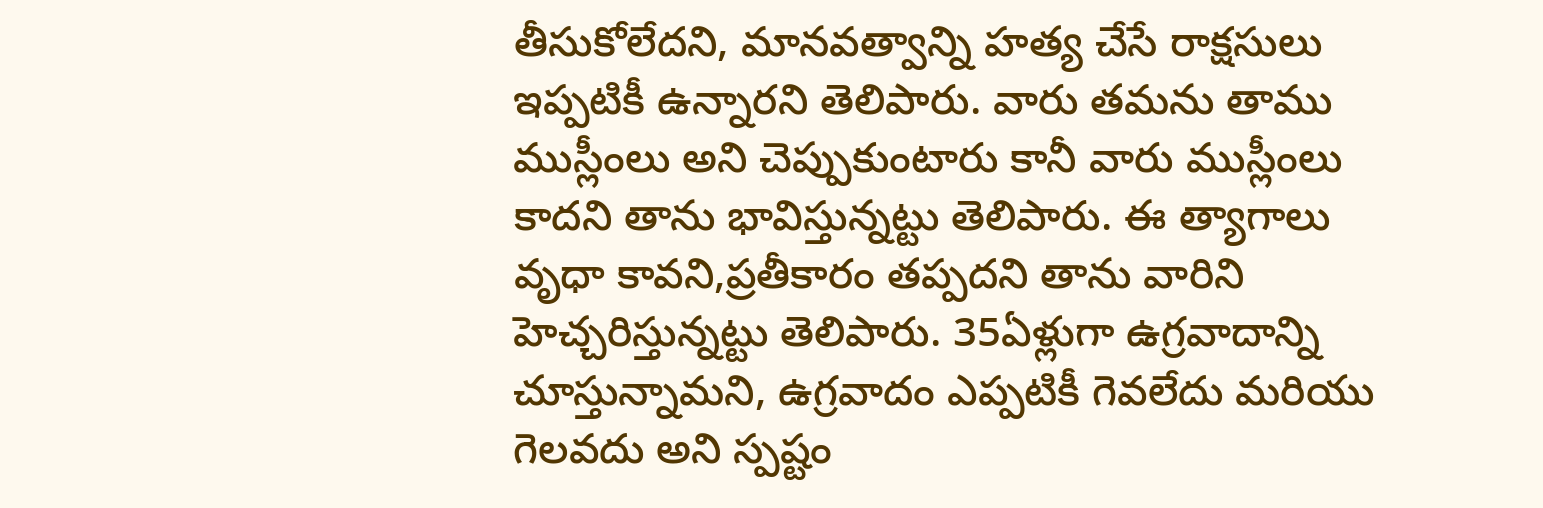తీసుకోలేదని, మానవత్వాన్ని హత్య చేసే రాక్షసులు ఇప్పటికీ ఉన్నారని తెలిపారు. వారు తమను తాము ముస్లీంలు అని చెప్పుకుంటారు కానీ వారు ముస్లీంలు కాదని తాను భావిస్తున్నట్టు తెలిపారు. ఈ త్యాగాలు వృధా కావ‌ని,ప్ర‌తీకారం త‌ప్ప‌ద‌ని తాను వారిని హెచ్చ‌రిస్తున్న‌ట్టు తెలిపారు. 35ఏళ్లుగా ఉగ్ర‌వాదాన్ని చూస్తున్నామ‌ని, ఉగ్ర‌వాదం ఎప్ప‌టికీ గెవ‌లేదు మ‌రియు గెల‌వ‌దు అని స్ప‌ష్టం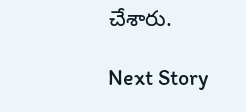చేశారు.

Next Story